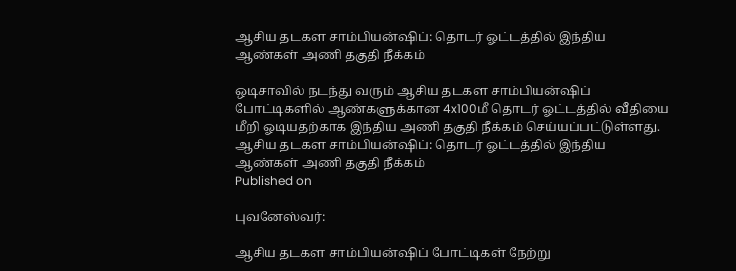ஆசிய தடகள சாம்பியன்ஷிப்: தொடர் ஓட்டத்தில் இந்திய ஆண்கள் அணி தகுதி நீக்கம்

ஒடிசாவில் நடந்து வரும் ஆசிய தடகள சாம்பியன்ஷிப் போட்டிகளில் ஆண்களுக்கான 4x100மீ தொடர் ஓட்டத்தில் வீதியை மீறி ஓடியதற்காக இந்திய அணி தகுதி நீக்கம் செய்யப்பட்டுள்ளது.
ஆசிய தடகள சாம்பியன்ஷிப்: தொடர் ஓட்டத்தில் இந்திய ஆண்கள் அணி தகுதி நீக்கம்
Published on

புவனேஸ்வர்:

ஆசிய தடகள சாம்பியன்ஷிப் போட்டிகள் நேற்று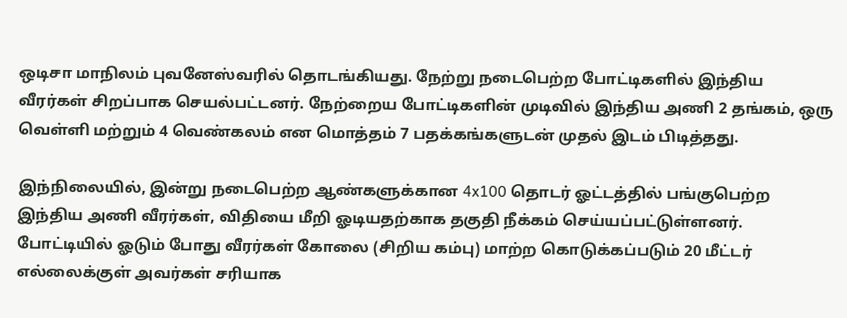ஒடிசா மாநிலம் புவனேஸ்வரில் தொடங்கியது. நேற்று நடைபெற்ற போட்டிகளில் இந்திய வீரர்கள் சிறப்பாக செயல்பட்டனர். நேற்றைய போட்டிகளின் முடிவில் இந்திய அணி 2 தங்கம், ஒரு வெள்ளி மற்றும் 4 வெண்கலம் என மொத்தம் 7 பதக்கங்களுடன் முதல் இடம் பிடித்தது.

இந்நிலையில், இன்று நடைபெற்ற ஆண்களுக்கான 4x100 தொடர் ஓட்டத்தில் பங்குபெற்ற இந்திய அணி வீரர்கள், விதியை மீறி ஓடியதற்காக தகுதி நீக்கம் செய்யப்பட்டுள்ளனர். போட்டியில் ஓடும் போது வீரர்கள் கோலை (சிறிய கம்பு) மாற்ற கொடுக்கப்படும் 20 மீட்டர் எல்லைக்குள் அவர்கள் சரியாக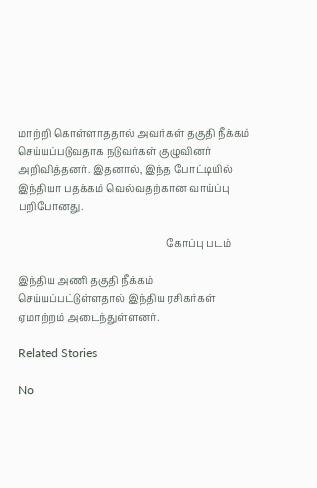மாற்றி கொள்ளாததால் அவர்கள் தகுதி நீக்கம் செய்யப்படுவதாக நடுவர்கள் குழுவினர் அறிவித்தனர். இதனால், இந்த போட்டியில் இந்தியா பதக்கம் வெல்வதற்கான வாய்ப்பு பறிபோனது.

                                                           கோப்பு படம்

இந்திய அணி தகுதி நீக்கம் செய்யப்பட்டுள்ளதால் இந்திய ரசிகர்கள் ஏமாற்றம் அடைந்துள்ளனர்.

Related Stories

No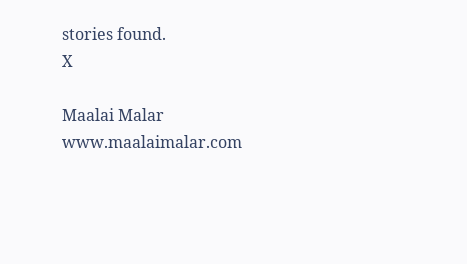stories found.
X

Maalai Malar
www.maalaimalar.com